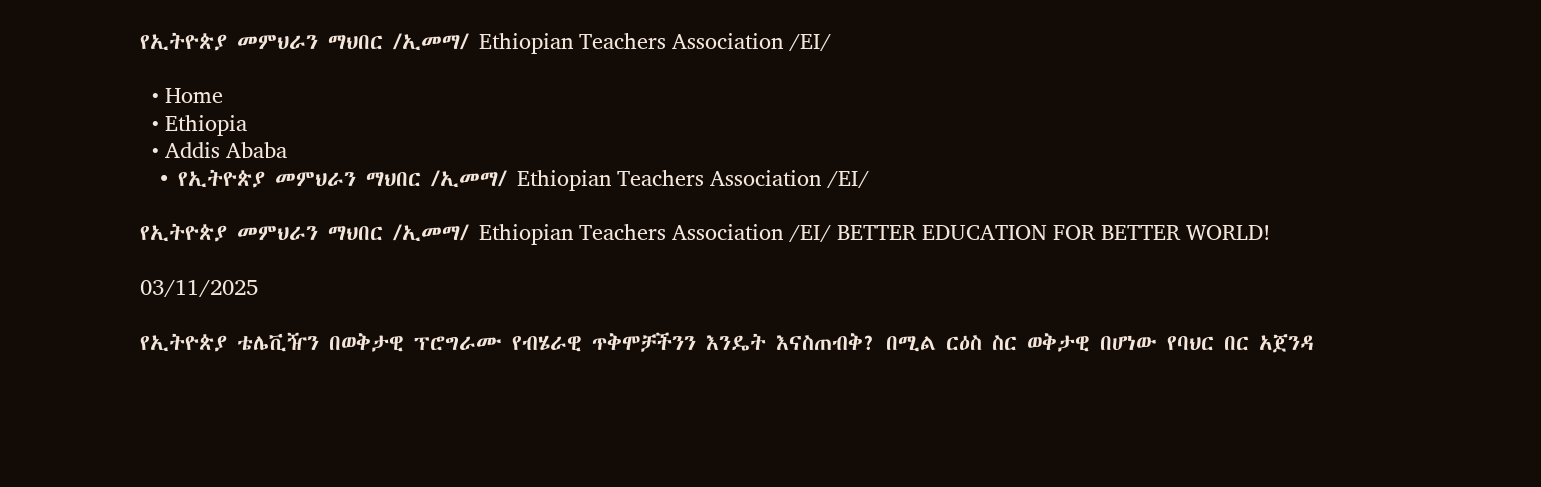የኢትዮጵያ መምህራን ማህበር /ኢመማ/ Ethiopian Teachers Association /EI/

  • Home
  • Ethiopia
  • Addis Ababa
  • የኢትዮጵያ መምህራን ማህበር /ኢመማ/ Ethiopian Teachers Association /EI/

የኢትዮጵያ መምህራን ማህበር /ኢመማ/ Ethiopian Teachers Association /EI/ BETTER EDUCATION FOR BETTER WORLD!

03/11/2025

የኢትዮጵያ ቴሌቪዥን በወቅታዊ ፕሮግራሙ የብሄራዊ ጥቅሞቻችንን እንዴት እናስጠብቅ? በሚል ርዕስ ስር ወቅታዊ በሆነው የባህር በር አጀንዳ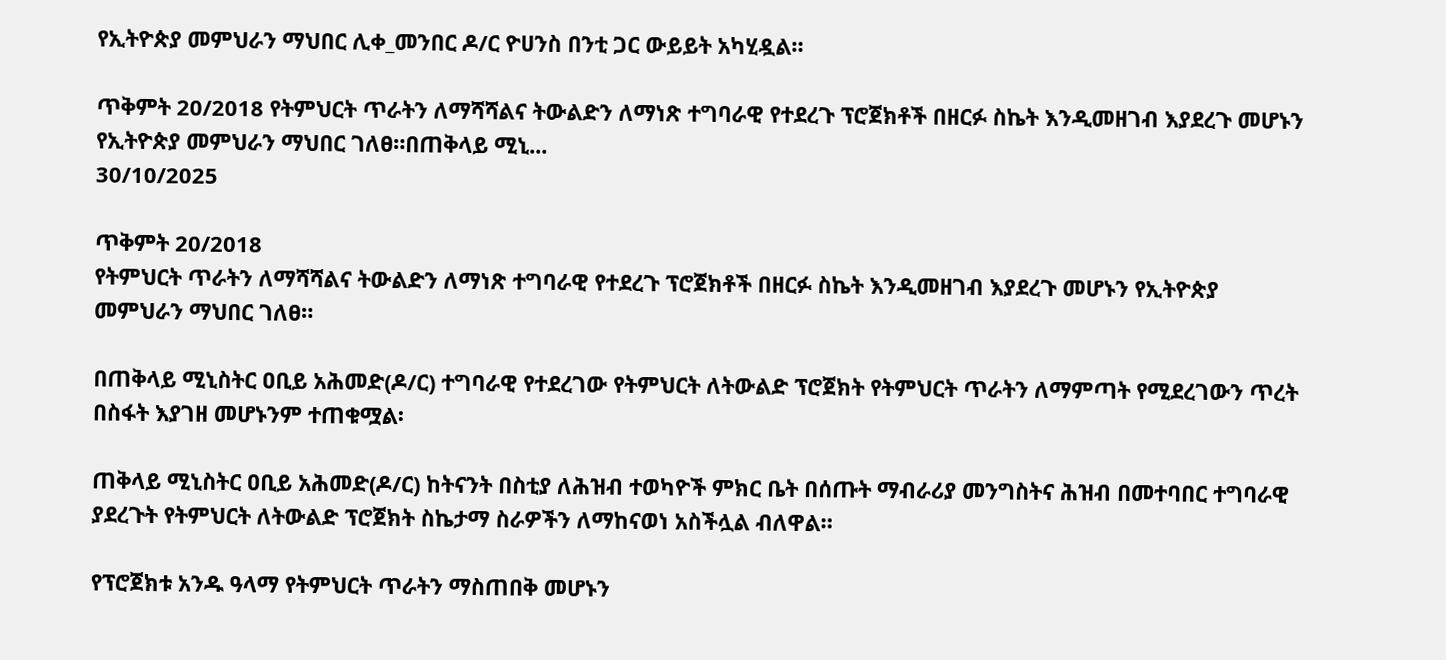የኢትዮጵያ መምህራን ማህበር ሊቀ_መንበር ዶ/ር ዮሀንስ በንቲ ጋር ውይይት አካሂዷል።

ጥቅምት 20/2018 የትምህርት ጥራትን ለማሻሻልና ትውልድን ለማነጽ ተግባራዊ የተደረጉ ፕሮጀክቶች በዘርፉ ስኬት እንዲመዘገብ እያደረጉ መሆኑን የኢትዮጵያ መምህራን ማህበር ገለፀ።በጠቅላይ ሚኒ...
30/10/2025

ጥቅምት 20/2018
የትምህርት ጥራትን ለማሻሻልና ትውልድን ለማነጽ ተግባራዊ የተደረጉ ፕሮጀክቶች በዘርፉ ስኬት እንዲመዘገብ እያደረጉ መሆኑን የኢትዮጵያ መምህራን ማህበር ገለፀ።

በጠቅላይ ሚኒስትር ዐቢይ አሕመድ(ዶ/ር) ተግባራዊ የተደረገው የትምህርት ለትውልድ ፕሮጀክት የትምህርት ጥራትን ለማምጣት የሚደረገውን ጥረት በስፋት እያገዘ መሆኑንም ተጠቁሟል፡

ጠቅላይ ሚኒስትር ዐቢይ አሕመድ(ዶ/ር) ከትናንት በስቲያ ለሕዝብ ተወካዮች ምክር ቤት በሰጡት ማብራሪያ መንግስትና ሕዝብ በመተባበር ተግባራዊ ያደረጉት የትምህርት ለትውልድ ፕሮጀክት ስኬታማ ስራዎችን ለማከናወነ አስችሏል ብለዋል።

የፕሮጀክቱ አንዱ ዓላማ የትምህርት ጥራትን ማስጠበቅ መሆኑን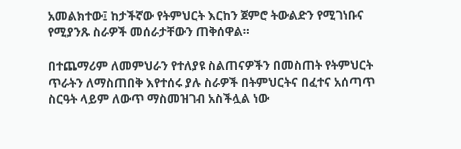አመልክተው፤ ከታችኛው የትምህርት እርከን ጀምሮ ትውልድን የሚገነቡና የሚያንጹ ስራዎች መሰራታቸውን ጠቅሰዋል።

በተጨማሪም ለመምህራን የተለያዩ ስልጠናዎችን በመስጠት የትምህርት ጥራትን ለማስጠበቅ እየተሰሩ ያሉ ስራዎች በትምህርትና በፈተና አሰጣጥ ስርዓት ላይም ለውጥ ማስመዝገብ አስችሏል ነው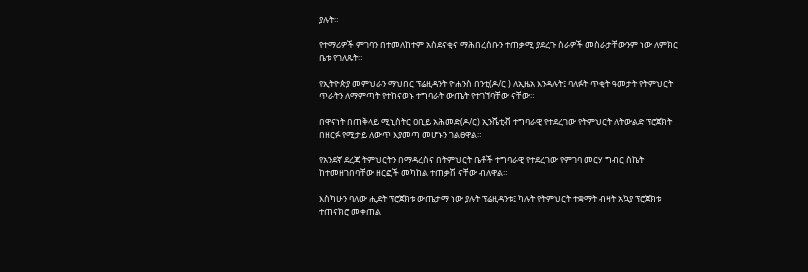ያሉት።

የተማሪዎች ምገባን በተመለከተም አስደናቂና ማሕበረሰቡን ተጠቃሚ ያደረጉ ስራዎች መስራታቸውንም ነው ለምክር ቤቱ የገለጹት።

የኢትዮጵያ መምህራን ማህበር ፕሬዚዳንት ዮሐንስ በንቲ(ዶ/ር ) ለኢዜአ እንዳሉት፤ ባለፉት ጥቂት ዓመታት የትምህርት ጥራትን ለማምጣት የተከናወኑ ተግባራት ውጤት የተገኘባቸው ናቸው።

በዋናነት በጠቅላይ ሚኒስትር ዐቢይ አሕመድ(ዶ/ር) ኢንሼቲቭ ተግባራዊ የተደረገው የትምህርት ለትውልድ ፕሮጀክት በዘርፉ የሚታይ ለውጥ እያመጣ መሆኑን ገልፀዋል።

የአንደኛ ደረጃ ትምህርትን በማዳረስና በትምህርት ቤቶች ተግባራዊ የተደረገው የምገባ መርሃ ግብር ስኬት ከተመዘገበባቸው ዘርፎች መካከል ተጠቃሽ ናቸው ብለዋል።

እስካሁን ባለው ሒደት ፕሮጀክቱ ውጤታማ ነው ያሉት ፕሬዚዳንቱ፤ ካሉት የትምህርት ተቋማት ብዛት አኳያ ፕሮጀክቱ ተጠናክሮ መቀጠል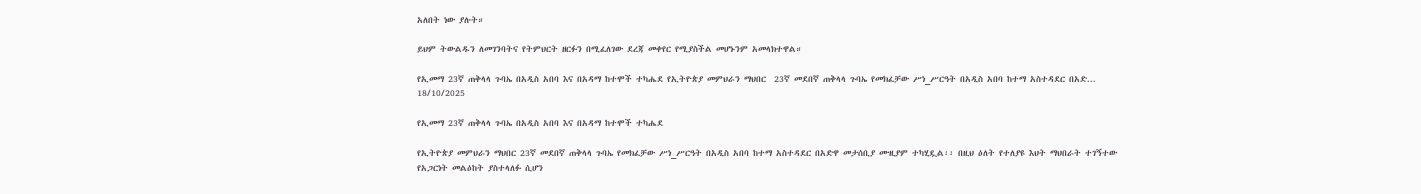አለበት ነው ያሉት።

ይህም ትውልዱን ለመገንባትና የትምህርት ዘርፉን በሚፈለገው ደረጃ መቀየር የሚያስችል መሆኑንም አመላክተዋል።

የኢመማ 23ኛ ጠቅላላ ጉባኤ በአዲስ አበባ እና በአዳማ ከተሞች ተካሔደ የኢትዮጵያ መምህራን ማህበር  23ኛ መደበኛ ጠቅላላ ጉባኤ የመክፈቻው ሥነ_ሥርዓት በአዲስ አበባ ከተማ አስተዳደር በአድ...
18/10/2025

የኢመማ 23ኛ ጠቅላላ ጉባኤ በአዲስ አበባ እና በአዳማ ከተሞች ተካሔደ

የኢትዮጵያ መምህራን ማህበር 23ኛ መደበኛ ጠቅላላ ጉባኤ የመክፈቻው ሥነ_ሥርዓት በአዲስ አበባ ከተማ አስተዳደር በአድዋ መታሰቢያ ሙዚያም ተካሂዷል፡፡ በዚህ ዕለት የተለያዩ እህት ማህበራት ተገኝተው የአጋርነት መልዕከት ያስተላለፉ ሲሆን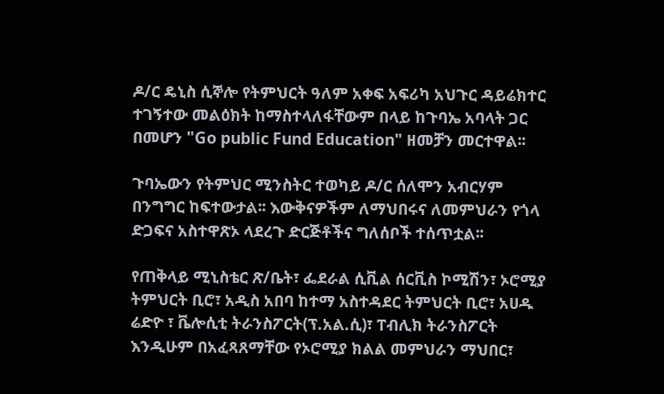ዶ/ር ዴኒስ ሲኞሎ የትምህርት ዓለም አቀፍ አፍሪካ አህጉር ዳይሬክተር ተገኝተው መልዕክት ከማስተላለፋቸውም በላይ ከጉባኤ አባላት ጋር በመሆን "Go public Fund Education" ዘመቻን መርተዋል፡፡

ጉባኤውን የትምህር ሚንስትር ተወካይ ዶ/ር ሰለሞን አብርሃም በንግግር ከፍተውታል፡፡ እውቅናዎችም ለማህበሩና ለመምህራን የጎላ ድጋፍና አስተዋጽኦ ላደረጉ ድርጅቶችና ግለሰቦች ተሰጥቷል፡፡

የጠቅላይ ሚኒስቴር ጽ/ቤት፣ ፌደራል ሲቪል ሰርቪስ ኮሚሽን፣ ኦሮሚያ ትምህርት ቢሮ፣ አዲስ አበባ ከተማ አስተዳደር ትምህርት ቢሮ፣ አሀዱ ሬድዮ ፣ ቬሎሲቲ ትራንስፖርት(ፕ.አል.ሲ)፣ ፐብሊክ ትራንስፖርት እንዲሁም በአፈጻጸማቸው የኦሮሚያ ክልል መምህራን ማህበር፣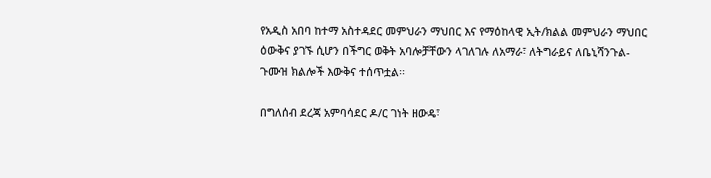የአዲስ አበባ ከተማ አስተዳደር መምህራን ማህበር እና የማዕከላዊ ኢት/ክልል መምህራን ማህበር ዕውቅና ያገኙ ሲሆን በችግር ወቅት አባሎቻቸውን ላገለገሉ ለአማራ፣ ለትግራይና ለቤኒሻንጉል-ጉሙዝ ክልሎች እውቅና ተሰጥቷል፡፡

በግለሰብ ደረጃ አምባሳደር ዶ/ር ገነት ዘውዴ፣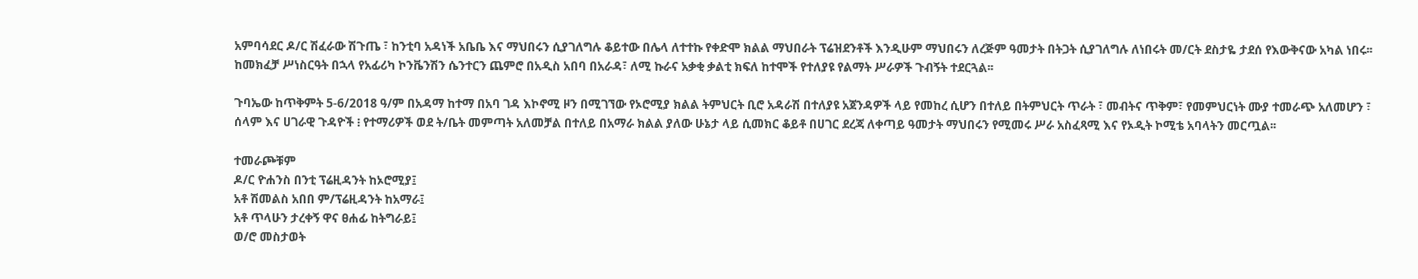አምባሳደር ዶ/ር ሽፈራው ሽጉጤ ፣ ከንቲባ አዳነች አቤቤ እና ማህበሩን ሲያገለግሉ ቆይተው በሌላ ለተተኩ የቀድሞ ክልል ማህበራት ፕሬዝደንቶች እንዲሁም ማህበሩን ለረጅም ዓመታት በትጋት ሲያገለግሉ ለነበሩት መ/ርት ደስታዬ ታደሰ የእውቅናው አካል ነበሩ፡፡ ከመክፈቻ ሥነስርዓት በኋላ የአፊሪካ ኮንቬንሽን ሴንተርን ጨምሮ በአዲስ አበባ በአራዳ፣ ለሚ ኩራና አቃቂ ቃልቲ ክፍለ ከተሞች የተለያዩ የልማት ሥራዎች ጉብኝት ተደርጓል፡፡

ጉባኤው ከጥቅምት 5-6/2018 ዓ/ም በአዳማ ከተማ በአባ ገዳ እኮኖሚ ዞን በሚገኘው የኦሮሚያ ክልል ትምህርት ቢሮ አዳራሽ በተለያዩ አጀንዳዎች ላይ የመከረ ሲሆን በተለይ በትምህርት ጥራት ፣ መብትና ጥቅም፣ የመምህርነት ሙያ ተመራጭ አለመሆን ፣ ሰላም እና ሀገራዊ ጉዳዮች ፧ የተማሪዎች ወደ ት/ቤት መምጣት አለመቻል በተለይ በአማራ ክልል ያለው ሁኔታ ላይ ሲመክር ቆይቶ በሀገር ደረጃ ለቀጣይ ዓመታት ማህበሩን የሚመሩ ሥራ አስፈጻሚ እና የኦዲት ኮሚቴ አባላትን መርጧል፡፡

ተመራጮቹም
ዶ/ር ዮሐንስ በንቲ ፕሬዚዳንት ከኦሮሚያ፤
አቶ ሽመልስ አበበ ም/ፕሬዚዳንት ከአማራ፤
አቶ ጥላሁን ታረቀኝ ዋና ፀሐፊ ከትግራይ፤
ወ/ሮ መስታወት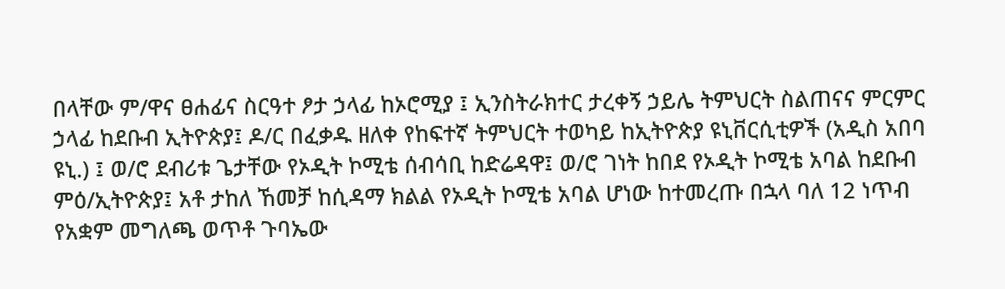በላቸው ም/ዋና ፀሐፊና ስርዓተ ፆታ ኃላፊ ከኦሮሚያ ፤ ኢንስትራክተር ታረቀኝ ኃይሌ ትምህርት ስልጠናና ምርምር ኃላፊ ከደቡብ ኢትዮጵያ፤ ዶ/ር በፈቃዱ ዘለቀ የከፍተኛ ትምህርት ተወካይ ከኢትዮጵያ ዩኒቨርሲቲዎች (አዲስ አበባ ዩኒ.) ፤ ወ/ሮ ደብሪቱ ጌታቸው የኦዲት ኮሚቴ ሰብሳቢ ከድሬዳዋ፤ ወ/ሮ ገነት ከበደ የኦዲት ኮሚቴ አባል ከደቡብ ምዕ/ኢትዮጵያ፤ አቶ ታከለ ኸመቻ ከሲዳማ ክልል የኦዲት ኮሚቴ አባል ሆነው ከተመረጡ በኋላ ባለ 12 ነጥብ የአቋም መግለጫ ወጥቶ ጉባኤው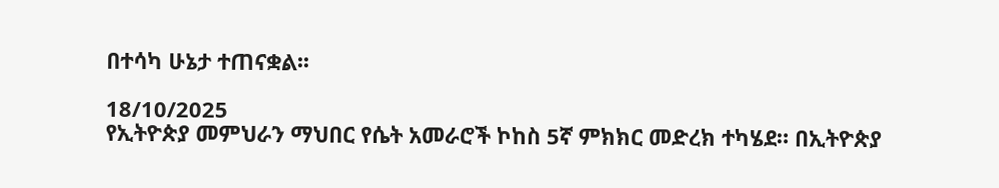በተሳካ ሁኔታ ተጠናቋል፡፡

18/10/2025
የኢትዮጵያ መምህራን ማህበር የሴት አመራሮች ኮከስ 5ኛ ምክክር መድረክ ተካሄደ። በኢትዮጵያ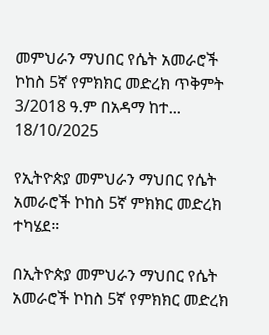መምህራን ማህበር የሴት አመራሮች ኮከስ 5ኛ የምክክር መድረክ ጥቅምት 3/2018 ዓ.ም በአዳማ ከተ...
18/10/2025

የኢትዮጵያ መምህራን ማህበር የሴት አመራሮች ኮከስ 5ኛ ምክክር መድረክ ተካሄደ።

በኢትዮጵያ መምህራን ማህበር የሴት አመራሮች ኮከስ 5ኛ የምክክር መድረክ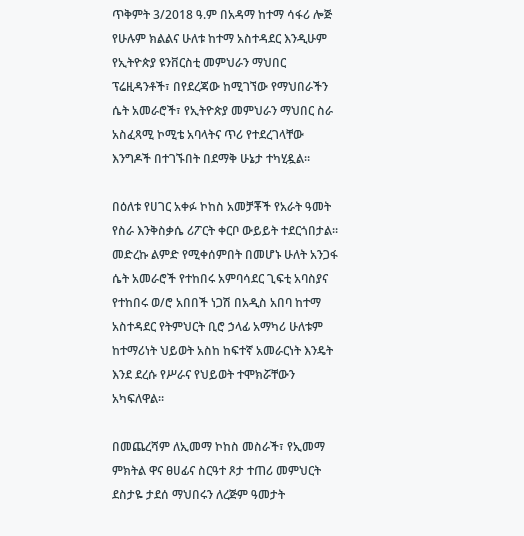ጥቅምት 3/2018 ዓ.ም በአዳማ ከተማ ሳፋሪ ሎጅ የሁሉም ክልልና ሁለቱ ከተማ አስተዳደር እንዲሁም የኢትዮጵያ ዩንቨርስቲ መምህራን ማህበር ፕሬዚዳንቶች፣ በየደረጃው ከሚገኘው የማህበራችን ሴት አመራሮች፣ የኢትዮጵያ መምህራን ማህበር ስራ አስፈጻሚ ኮሚቴ አባላትና ጥሪ የተደረገላቸው እንግዶች በተገኙበት በደማቅ ሁኔታ ተካሂዷል።

በዕለቱ የሀገር አቀፉ ኮከስ አመቻቾች የአራት ዓመት የስራ እንቅስቃሴ ሪፖርት ቀርቦ ውይይት ተደርጎበታል።
መድረኩ ልምድ የሚቀሰምበት በመሆኑ ሁለት አንጋፋ ሴት አመራሮች የተከበሩ አምባሳደር ጊፍቲ አባስያና የተከበሩ ወ/ሮ አበበች ነጋሽ በአዲስ አበባ ከተማ አስተዳደር የትምህርት ቢሮ ኃላፊ አማካሪ ሁለቱም ከተማሪነት ህይወት አስከ ከፍተኛ አመራርነት እንዴት እንደ ደረሱ የሥራና የህይወት ተሞክሯቸውን አካፍለዋል።

በመጨረሻም ለኢመማ ኮከስ መስራች፣ የኢመማ ምክትል ዋና ፀሀፊና ስርዓተ ጾታ ተጠሪ መምህርት ደስታዬ ታደሰ ማህበሩን ለረጅም ዓመታት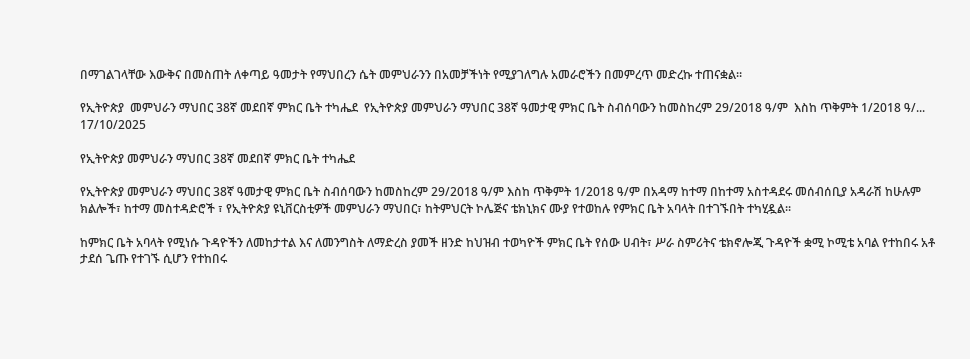በማገልገላቸው እውቅና በመስጠት ለቀጣይ ዓመታት የማህበረን ሴት መምህራንን በአመቻችነት የሚያገለግሉ አመራሮችን በመምረጥ መድረኩ ተጠናቋል።

የኢትዮጵያ  መምህራን ማህበር 38ኛ መደበኛ ምክር ቤት ተካሔደ  የኢትዮጵያ መምህራን ማህበር 38ኛ ዓመታዊ ምክር ቤት ስብሰባውን ከመስከረም 29/2018 ዓ/ም  እስከ ጥቅምት 1/2018 ዓ/...
17/10/2025

የኢትዮጵያ መምህራን ማህበር 38ኛ መደበኛ ምክር ቤት ተካሔደ

የኢትዮጵያ መምህራን ማህበር 38ኛ ዓመታዊ ምክር ቤት ስብሰባውን ከመስከረም 29/2018 ዓ/ም እስከ ጥቅምት 1/2018 ዓ/ም በአዳማ ከተማ በከተማ አስተዳደሩ መሰብሰቢያ አዳራሽ ከሁሉም ክልሎች፣ ከተማ መስተዳድሮች ፣ የኢትዮጵያ ዩኒቨርስቲዎች መምህራን ማህበር፣ ከትምህርት ኮሌጅና ቴክኒክና ሙያ የተወከሉ የምክር ቤት አባላት በተገኙበት ተካሂዷል፡፡

ከምክር ቤት አባላት የሚነሱ ጉዳዮችን ለመከታተል እና ለመንግስት ለማድረስ ያመች ዘንድ ከህዝብ ተወካዮች ምክር ቤት የሰው ሀብት፣ ሥራ ስምሪትና ቴክኖሎጂ ጉዳዮች ቋሚ ኮሚቴ አባል የተከበሩ አቶ ታደሰ ጌጡ የተገኙ ሲሆን የተከበሩ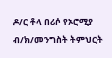ዶ/ር ቶላ በሪሶ የኦሮሚያ ብ/ክ/መንግስት ትምህርት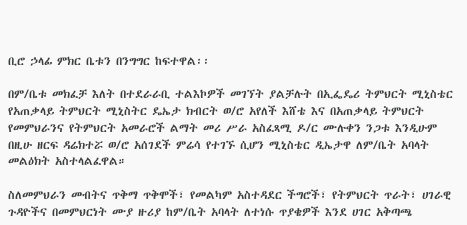ቢሮ ኃላፊ ምክር ቤቱን በንግግር ከፍተዋል፡፡

በም/ቤቱ መክፈቻ እለት በተደራራቢ ተልእኮዎች መገኘት ያልቻሉት በኢፌዴሪ ትምህርት ሚኒስቴር የአጠቃላይ ትምህርት ሚኒስትር ዴኤታ ክብርት ወ/ሮ አየለች እሸቴ እና በአጠቃላይ ትምህርት የመምህራንና የትምህርት አመራሮች ልማት መሪ ሥራ አስፈጻሚ ዶ/ር ሙሉቀን ንጋቱ እንዲሁም በዚሁ ዘርፍ ዳሬክተሯ ወ/ሮ አሰገደች ምሬሳ የተገኙ ሲሆን ሚኒስቴር ዲኤታዋ ለም/ቤት አባላት መልዕክት አስተላልፈዋል።

ስለመምህራን መብትና ጥቅማ ጥቅሞች፣ የመልካም አስተዳደር ችግሮች፣ የትምህርት ጥራት፣ ሀገራዊ ጉዳዮችና በመምህርነት ሙያ ዙሪያ ከም/ቤት አባላት ለተነሱ ጥያቄዎች እንደ ሀገር አቅጣጫ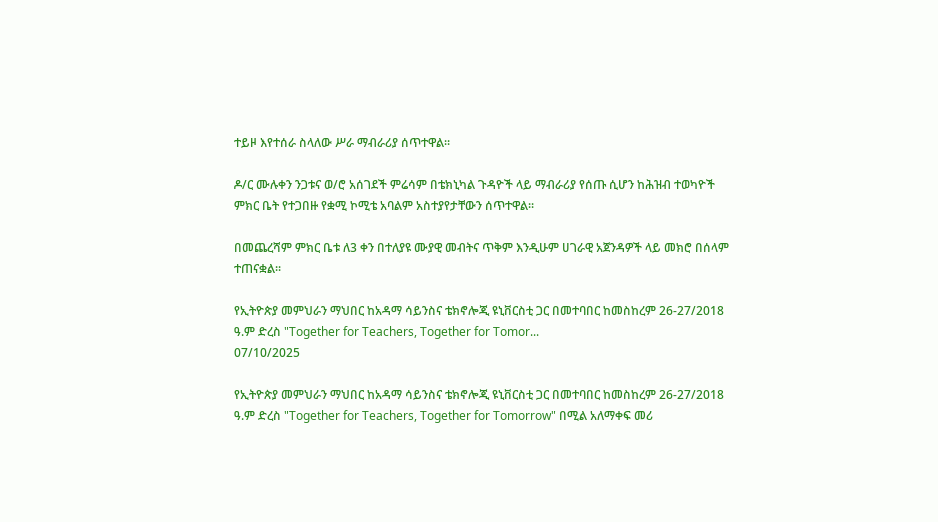ተይዞ እየተሰራ ስላለው ሥራ ማብራሪያ ሰጥተዋል፡፡

ዶ/ር ሙሉቀን ንጋቱና ወ/ሮ አሰገደች ምሬሳም በቴክኒካል ጉዳዮች ላይ ማብራሪያ የሰጡ ሲሆን ከሕዝብ ተወካዮች ምክር ቤት የተጋበዙ የቋሚ ኮሚቴ አባልም አስተያየታቸውን ሰጥተዋል፡፡

በመጨረሻም ምክር ቤቱ ለ3 ቀን በተለያዩ ሙያዊ መብትና ጥቅም እንዲሁም ሀገራዊ አጀንዳዎች ላይ መክሮ በሰላም ተጠናቋል፡፡

የኢትዮጵያ መምህራን ማህበር ከአዳማ ሳይንስና ቴክኖሎጂ ዩኒቨርስቲ ጋር በመተባበር ከመስከረም 26-27/2018 ዓ.ም ድረስ "Together for Teachers, Together for Tomor...
07/10/2025

የኢትዮጵያ መምህራን ማህበር ከአዳማ ሳይንስና ቴክኖሎጂ ዩኒቨርስቲ ጋር በመተባበር ከመስከረም 26-27/2018 ዓ.ም ድረስ "Together for Teachers, Together for Tomorrow" በሚል አለማቀፍ መሪ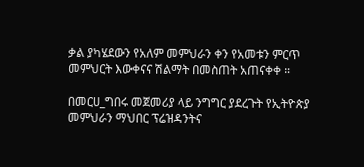ቃል ያካሄደውን የአለም መምህራን ቀን የአመቱን ምርጥ መምህርት እውቀናና ሽልማት በመስጠት አጠናቀቀ ።

በመርሀ_ግበሩ መጀመሪያ ላይ ንግግር ያደረጉት የኢትዮጵያ መምህራን ማህበር ፕሬዝዳንትና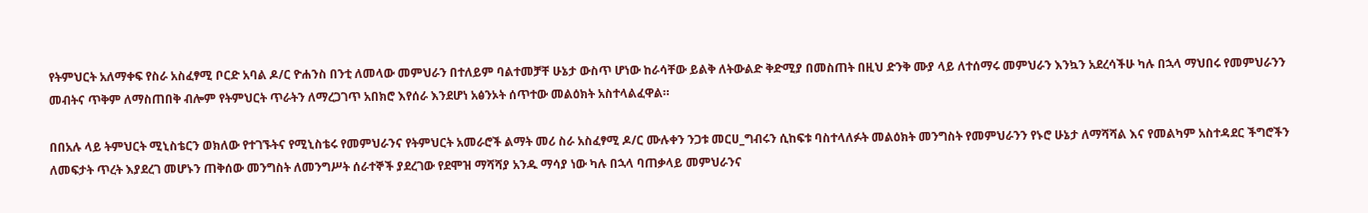የትምህርት አለማቀፍ የስራ አስፈፃሚ ቦርድ አባል ዶ/ር ዮሐንስ በንቲ ለመላው መምህራን በተለይም ባልተመቻቸ ሁኔታ ውስጥ ሆነው ከራሳቸው ይልቅ ለትውልድ ቅድሚያ በመስጠት በዚህ ድንቅ ሙያ ላይ ለተሰማሩ መምህራን እንኳን አደረሳችሁ ካሉ በኋላ ማህበሩ የመምህራንን መብትና ጥቅም ለማስጠበቅ ብሎም የትምህርት ጥራትን ለማረጋገጥ አበክሮ እየሰራ እንደሆነ አፅንኦት ሰጥተው መልዕክት አስተላልፈዋል።

በበአሉ ላይ ትምህርት ሚኒስቴርን ወክለው የተገኙትና የሚኒስቴሩ የመምህራንና የትምህርት አመራሮች ልማት መሪ ስራ አስፈፃሚ ዶ/ር ሙሉቀን ንጋቱ መርሀ_ግብሩን ሲከፍቱ ባስተላለፉት መልዕክት መንግስት የመምህራንን የኑሮ ሁኔታ ለማሻሻል እና የመልካም አስተዳደር ችግሮችን ለመፍታት ጥረት እያደረገ መሆኑን ጠቅሰው መንግስት ለመንግሥት ሰራተኞች ያደረገው የደሞዝ ማሻሻያ አንዱ ማሳያ ነው ካሉ በኋላ ባጠቃላይ መምህራንና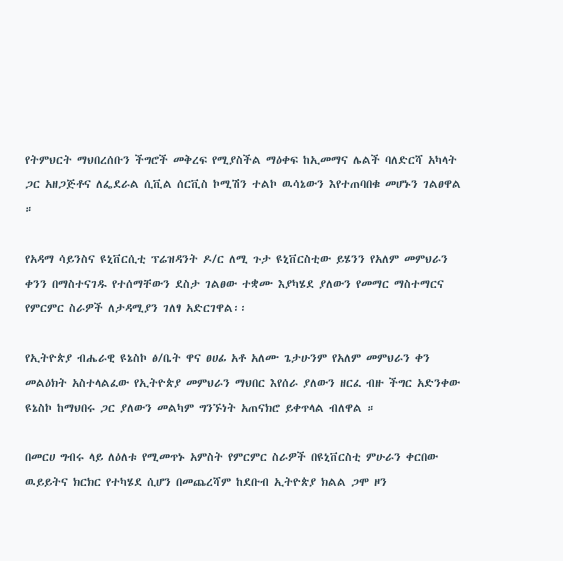የትምህርት ማህበረሰቡን ችግሮች መቅረፍ የሚያስችል ማዕቀፍ ከኢመማና ሌልች ባለድርሻ አካላት ጋር አዘጋጅቶና ለፌደራል ሲቪል ሰርቪስ ኮሚሽን ተልኮ ዉሳኔውን እየተጠባበቁ መሆኑን ገልፀዋል ።

የአዳማ ሳይንስና ዩኒቨርሲቲ ፕሬዝዳንት ዶ/ር ለሚ ጉታ ዩኒቨርስቲው ይሄንን የአለም መምህራን ቀንን በማስተናገዱ የተሰማቸውን ደስታ ገልፀው ተቋሙ እያካሄደ ያለውን የመማር ማስተማርና የምርምር ስራዎች ለታዳሚያን ገለፃ አድርገዋል፡፡

የኢትዮጵያ ብሔራዊ ዩኔስኮ ፅ/ቤት ዋና ፀሀፊ አቶ አለሙ ጌታሁንም የአለም መምህራን ቀን መልዕክት አስተላልፈው የኢትዮጵያ መምህራን ማህበር እየሰራ ያለውን ዘርፈ ብዙ ችግር አድንቀው ዩኔስኮ ከማህበሩ ጋር ያለውን መልካም ግንኙነት አጠናክሮ ይቀጥላል ብለዋል ።

በመርሀ ግብሩ ላይ ለዕለቱ የሚመጥኑ አምስት የምርምር ስራዎች በዩኒቨርስቲ ምሁራን ቀርበው ዉይይትና ክርክር የተካሄደ ሲሆን በመጨረሻም ከደቡብ ኢትዮጵያ ክልል ጋሞ ዞን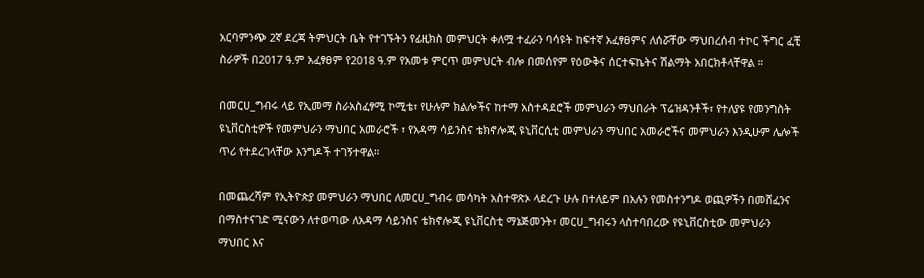አርባምንጭ 2ኛ ደረጃ ትምህርት ቤት የተገኙትን የፊዚክስ መምህርት ቀለሟ ተፈራን ባሳዩት ከፍተኛ አፈፃፀምና ለሰሯቸው ማህበረሰብ ተኮር ችግር ፈቺ ስራዎች በ2017 ዓ.ም አፈፃፀም የ2018 ዓ.ም የአመቱ ምርጥ መምህርት ብሎ በመሰየም የዕውቅና ሰርተፍኬትና ሽልማት አበርክቶላቸዋል ።

በመርሀ_ግብሩ ላይ የኢመማ ስራአስፈፃሚ ኮሚቴ፣ የሁሉም ክልሎችና ከተማ አስተዳደሮች መምህራን ማህበራት ፕሬዝዳንቶች፣ የተለያዩ የመንግስት ዩኒቨርስቲዎች የመምህራን ማህበር አመራሮች ፣ የአዳማ ሳይንስና ቴክኖሎጂ ዩኒቨርሲቲ መምህራን ማህበር አመራሮችና መምህራን እንዲሁም ሌሎች ጥሪ የተደረገላቸው እንግዶች ተገኝተዋል።

በመጨረሻም የኢትዮጵያ መምህራን ማህበር ለመርሀ_ግብሩ መሳካት አስተዋጽኦ ላደረጉ ሁሉ በተለይም በአሉን የመስተንግዶ ወጪዎችን በመሸፈንና በማስተናገድ ሚናውን ለተወጣው ለአዳማ ሳይንስና ቴክኖሎጂ ዩኒቨርስቲ ማኔጅመንት፣ መርሀ_ግብሩን ላስተባበረው የዩኒቨርስቲው መምህራን ማህበር እና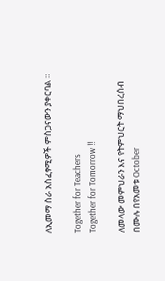ለኢመማ ስራ አስፈፃሚዎች ምስጋናውን ያቀርባል ።

Together for Teachers
Together for Tomorrow !!

ለመላው መምህራን እና የትምህርት ማህበረሰብ በሙሉ በየአመቱ October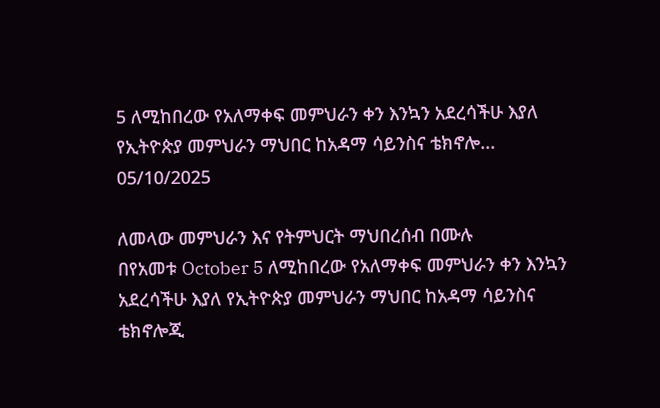5 ለሚከበረው የአለማቀፍ መምህራን ቀን እንኳን አደረሳችሁ እያለ የኢትዮጵያ መምህራን ማህበር ከአዳማ ሳይንስና ቴክኖሎ...
05/10/2025

ለመላው መምህራን እና የትምህርት ማህበረሰብ በሙሉ
በየአመቱ October 5 ለሚከበረው የአለማቀፍ መምህራን ቀን እንኳን አደረሳችሁ እያለ የኢትዮጵያ መምህራን ማህበር ከአዳማ ሳይንስና ቴክኖሎጂ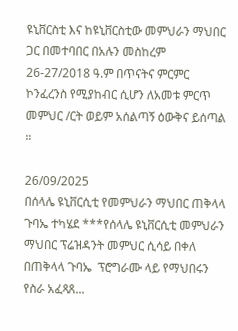ዩኒቨርስቲ እና ከዩኒቨርስቲው መምህራን ማህበር ጋር በመተባበር በአሉን መስከረም 26-27/2018 ዓ.ም በጥናትና ምርምር ኮንፈረንስ የሚያከብር ሲሆን ለአመቱ ምርጥ መምህር /ርት ወይም አሰልጣኝ ዕውቅና ይሰጣል ።

26/09/2025
በሰላሌ ዩኒቨርሲቲ የመምህራን ማህበር ጠቅላላ ጉባኤ ተካሄደ ***የሰላሌ ዩኒቨርሲቲ መምህራን ማህበር ፕሬዝዳንት መምህር ሲሳይ በቀለ  በጠቅላላ ጉባኤ  ፕሮግራሙ ላይ የማህበሩን የስራ አፈጻጸ...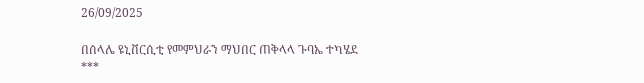26/09/2025

በሰላሌ ዩኒቨርሲቲ የመምህራን ማህበር ጠቅላላ ጉባኤ ተካሄደ
***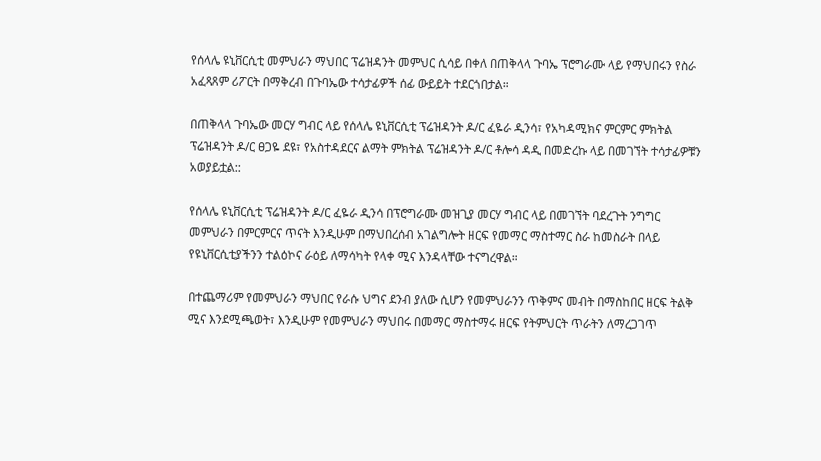የሰላሌ ዩኒቨርሲቲ መምህራን ማህበር ፕሬዝዳንት መምህር ሲሳይ በቀለ በጠቅላላ ጉባኤ ፕሮግራሙ ላይ የማህበሩን የስራ አፈጻጸም ሪፖርት በማቅረብ በጉባኤው ተሳታፊዎች ሰፊ ውይይት ተደርጎበታል።

በጠቅላላ ጉባኤው መርሃ ግብር ላይ የሰላሌ ዩኒቨርሲቲ ፕሬዝዳንት ዶ/ር ፈዬራ ዲንሳ፣ የአካዳሚክና ምርምር ምክትል ፕሬዝዳንት ዶ/ር ፀጋዬ ደዩ፣ የአስተዳደርና ልማት ምክትል ፕሬዝዳንት ዶ/ር ቶሎሳ ዳዲ በመድረኩ ላይ በመገኘት ተሳታፊዎቹን አወያይቷል::

የሰላሌ ዩኒቨርሲቲ ፕሬዝዳንት ዶ/ር ፈዬራ ዲንሳ በፕሮግራሙ መዝጊያ መርሃ ግብር ላይ በመገኘት ባደረጉት ንግግር መምህራን በምርምርና ጥናት እንዲሁም በማህበረሰብ አገልግሎት ዘርፍ የመማር ማስተማር ስራ ከመስራት በላይ የዩኒቨርሲቲያችንን ተልዕኮና ራዕይ ለማሳካት የላቀ ሚና እንዳላቸው ተናግረዋል።

በተጨማሪም የመምህራን ማህበር የራሱ ህግና ደንብ ያለው ሲሆን የመምህራንን ጥቅምና መብት በማስከበር ዘርፍ ትልቅ ሚና እንደሚጫወት፣ እንዲሁም የመምህራን ማህበሩ በመማር ማስተማሩ ዘርፍ የትምህርት ጥራትን ለማረጋገጥ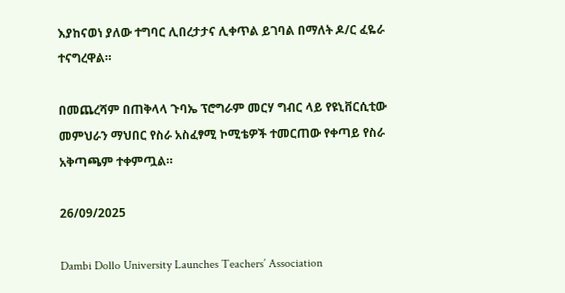እያከናወነ ያለው ተግባር ሊበረታታና ሊቀጥል ይገባል በማለት ዶ/ር ፈዬራ ተናግረዋል።

በመጨረሻም በጠቅላላ ጉባኤ ፕሮግራም መርሃ ግብር ላይ የዩኒቨርሲቲው መምህራን ማህበር የስራ አስፈፃሚ ኮሚቴዎች ተመርጠው የቀጣይ የስራ አቅጣጫም ተቀምጧል።

26/09/2025

Dambi Dollo University Launches Teachers’ Association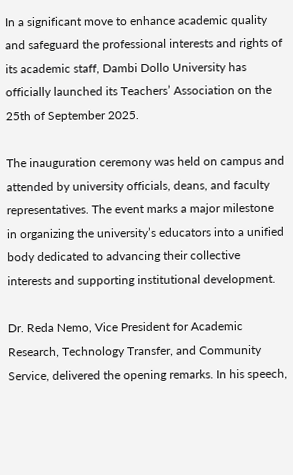In a significant move to enhance academic quality and safeguard the professional interests and rights of its academic staff, Dambi Dollo University has officially launched its Teachers’ Association on the 25th of September 2025.

The inauguration ceremony was held on campus and attended by university officials, deans, and faculty representatives. The event marks a major milestone in organizing the university’s educators into a unified body dedicated to advancing their collective interests and supporting institutional development.

Dr. Reda Nemo, Vice President for Academic Research, Technology Transfer, and Community Service, delivered the opening remarks. In his speech,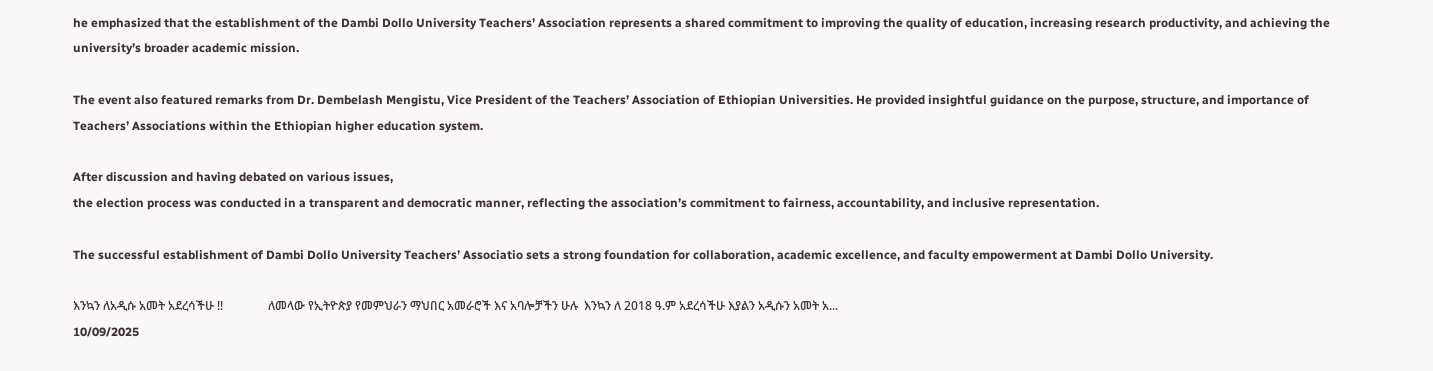he emphasized that the establishment of the Dambi Dollo University Teachers’ Association represents a shared commitment to improving the quality of education, increasing research productivity, and achieving the university’s broader academic mission.

The event also featured remarks from Dr. Dembelash Mengistu, Vice President of the Teachers’ Association of Ethiopian Universities. He provided insightful guidance on the purpose, structure, and importance of Teachers’ Associations within the Ethiopian higher education system.

After discussion and having debated on various issues,
the election process was conducted in a transparent and democratic manner, reflecting the association’s commitment to fairness, accountability, and inclusive representation.

The successful establishment of Dambi Dollo University Teachers’ Associatio sets a strong foundation for collaboration, academic excellence, and faculty empowerment at Dambi Dollo University.

እንኳን ለአዲሱ አመት አደረሳችሁ !!               ለመላው የኢትዮጵያ የመምህራን ማህበር አመራሮች እና አባሎቻችን ሁሉ  እንኳን ለ 2018 ዓ.ም አደረሳችሁ እያልን አዲሱን አመት አ...
10/09/2025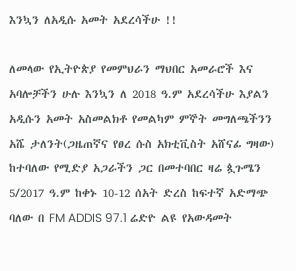እንኳን ለአዲሱ አመት አደረሳችሁ !!

ለመላው የኢትዮጵያ የመምህራን ማህበር አመራሮች እና አባሎቻችን ሁሉ እንኳን ለ 2018 ዓ.ም አደረሳችሁ እያልን አዲሱን አመት አስመልክቶ የመልካም ምኞት መግለጫችንን አሼ ታለንት(ጋዜጠኛና የፀረ ሱስ አክቲቪስት አሸናፊ ግዛው) ከተባለው የሚድያ አጋራችን ጋር በመተባበር ዛሬ ጷጉሜን 5/2017 ዓ.ም ከቀኑ 10-12 ሰአት ድረስ ከፍተኛ አድማጭ ባለው በ FM ADDIS 97.1 ሬድዮ ልዩ የአውዳመት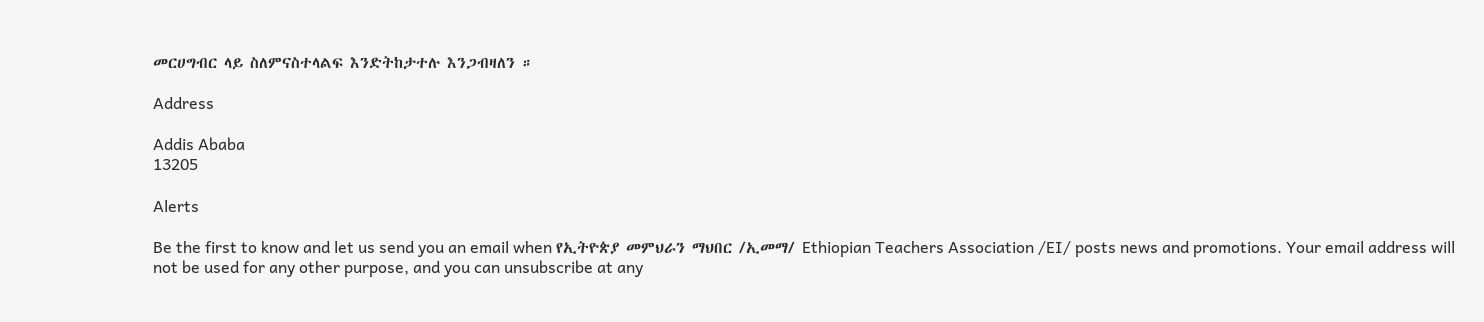መርሀግብር ላይ ስለምናስተላልፍ እንድትከታተሉ እንጋብዛለን ።

Address

Addis Ababa
13205

Alerts

Be the first to know and let us send you an email when የኢትዮጵያ መምህራን ማህበር /ኢመማ/ Ethiopian Teachers Association /EI/ posts news and promotions. Your email address will not be used for any other purpose, and you can unsubscribe at any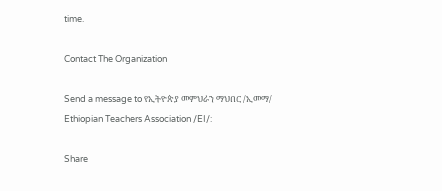time.

Contact The Organization

Send a message to የኢትዮጵያ መምህራን ማህበር /ኢመማ/ Ethiopian Teachers Association /EI/:

Share